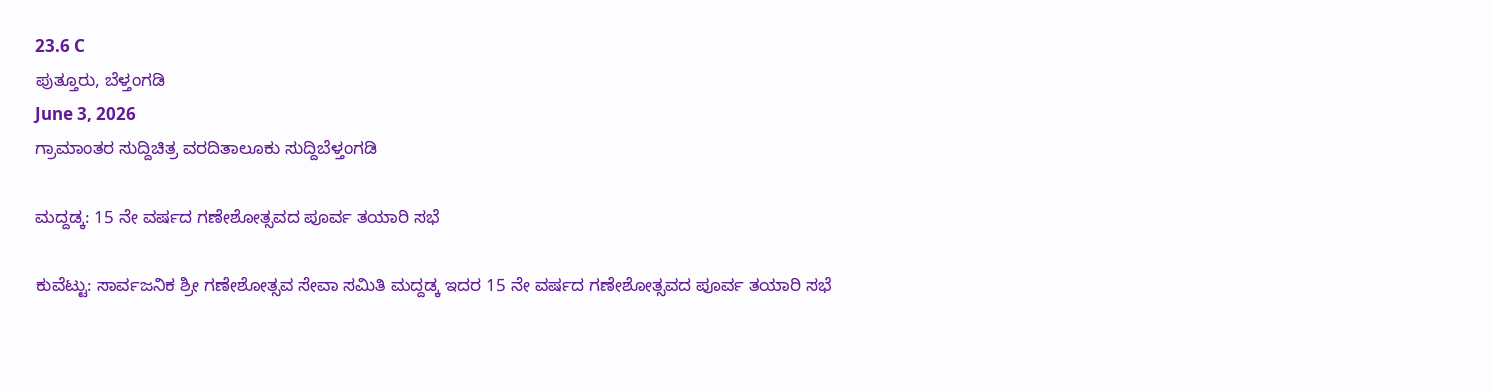23.6 C
ಪುತ್ತೂರು, ಬೆಳ್ತಂಗಡಿ
June 3, 2026
ಗ್ರಾಮಾಂತರ ಸುದ್ದಿಚಿತ್ರ ವರದಿತಾಲೂಕು ಸುದ್ದಿಬೆಳ್ತಂಗಡಿ

ಮದ್ದಡ್ಕ: 15 ನೇ ವರ್ಷದ ಗಣೇಶೋತ್ಸವದ ಪೂರ್ವ ತಯಾರಿ ಸಭೆ

ಕುವೆಟ್ಟು: ಸಾರ್ವಜನಿಕ ಶ್ರೀ ಗಣೇಶೋತ್ಸವ ಸೇವಾ ಸಮಿತಿ ಮದ್ದಡ್ಕ ಇದರ 15 ನೇ ವರ್ಷದ ಗಣೇಶೋತ್ಸವದ ಪೂರ್ವ ತಯಾರಿ ಸಭೆ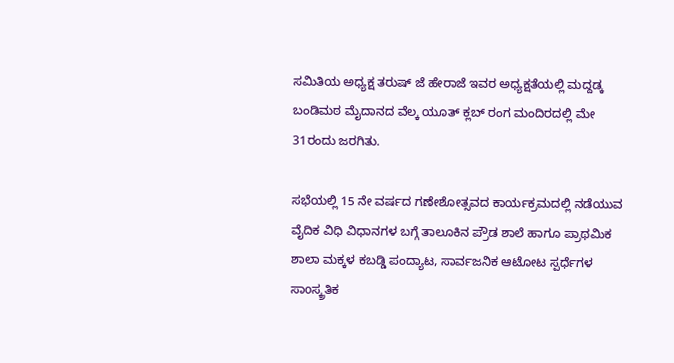ಸಮಿತಿಯ ಅಧ್ಯಕ್ಷ ತರುಷ್ ಜೆ ಹೇರಾಜೆ ಇವರ ಅಧ್ಯಕ್ಷತೆಯಲ್ಲಿ ಮದ್ದಡ್ಕ ಬಂಡಿಮಠ ಮೈದಾನದ ವೆಲ್ಕ ಯೂತ್ ಕ್ಲಬ್ ರಂಗ ಮಂದಿರದಲ್ಲಿ ಮೇ 31ರಂದು ಜರಗಿತು.

ಸಭೆಯಲ್ಲಿ 15 ನೇ ವರ್ಷದ ಗಣೇಶೋತ್ಸವದ ಕಾರ್ಯಕ್ರಮದಲ್ಲಿ ನಡೆಯುವ ವೈದಿಕ ವಿಧಿ ವಿಧಾನಗಳ ಬಗ್ಗೆ ತಾಲೂಕಿನ ಪ್ರೌಡ ಶಾಲೆ ಹಾಗೂ ಪ್ರಾಥಮಿಕ ಶಾಲಾ ಮಕ್ಕಳ ಕಬಡ್ಡಿ ಪಂದ್ಯಾಟ, ಸಾರ್ವಜನಿಕ ಆಟೋಟ ಸ್ಪರ್ಧೆಗಳ ಸಾoಸ್ಕ್ರತಿಕ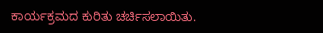ಕಾರ್ಯಕ್ರಮದ ಕುರಿತು ಚರ್ಚಿಸಲಾಯಿತು.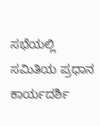ಸಭೆಯಲ್ಲಿ ಸಮಿತಿಯ ಪ್ರಧಾನ ಕಾರ್ಯದರ್ಶಿ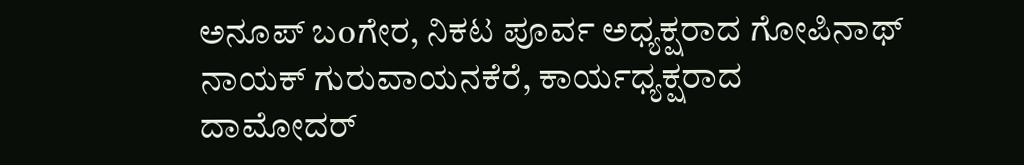ಅನೂಪ್ ಬoಗೇರ, ನಿಕಟ ಪೂರ್ವ ಅಧ್ಯಕ್ಷರಾದ ಗೋಪಿನಾಥ್ ನಾಯಕ್ ಗುರುವಾಯನಕೆರೆ, ಕಾರ್ಯಧ್ಯಕ್ಷರಾದ ದಾಮೋದರ್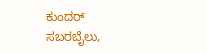ಕುಂದರ್ ಸಬರಬೈಲು,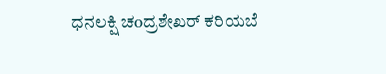ಧನ‌ಲಕ್ಷಿ ಚoದ್ರಶೇಖರ್ ಕರಿಯಬೆ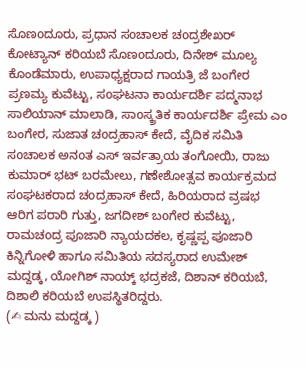ಸೊಣoದೂರು, ಪ್ರಧಾನ ಸoಚಾಲಕ ಚoದ್ರಶೇಖರ್ ಕೋಟ್ಯಾನ್ ಕರಿಯಬೆ ಸೊಣoದೂರು, ದಿನೇಶ್ ಮೂಲ್ಯ ಕೊಂಡೆಮಾರು, ಉಪಾಧ್ಯಕ್ಷರಾದ ಗಾಯತ್ರಿ ಜೆ ಬಂಗೇರ ಪ್ರಣಮ್ಯ ಕುವೆಟ್ಟು, ಸoಘಟನಾ ಕಾರ್ಯದರ್ಶಿ ಪದ್ಮನಾಭ ಸಾಲಿಯಾನ್ ಮಾಲಾಡಿ, ಸಾoಸ್ಕ್ರತಿಕ ಕಾರ್ಯದರ್ಶಿ ಪ್ರೇಮ ಎಂ ಬಂಗೇರ, ಸುಜಾತ ಚoದ್ರಹಾಸ್ ಕೇದೆ, ವೈದಿಕ ಸಮಿತಿ ಸoಚಾಲಕ ಅನoತ ಎಸ್ ಇರ್ವತ್ರಾಯ ತಂಗೋಯಿ, ರಾಜು ಕುಮಾರ್ ಭಟ್ ಬರಮೇಲು, ಗಣೇಶೋತ್ಸವ ಕಾರ್ಯಕ್ರಮದ ಸoಘಟಕರಾದ ಚoದ್ರಹಾಸ್ ಕೇದೆ, ಹಿರಿಯರಾದ ವ್ರಷಭ ಆರಿಗ ಪರಾರಿ ಗುತ್ತು, ಜಗದೀಶ್ ಬoಗೇರ ಕುವೆಟ್ಟು, ರಾಮಚoದ್ರ ಪೂಜಾರಿ ನ್ಯಾಯದಕಲ, ಕೃಷ್ಣಪ್ಪ ಪೂಜಾರಿ ಕಿನ್ನಿಗೋಳಿ ಹಾಗೂ ಸಮಿತಿಯ ಸದಸ್ಯರಾದ ಉಮೇಶ್ ಮದ್ದಡ್ಕ, ಯೋಗಿಶ್ ನಾಯ್ಕ್ ಭದ್ರಕಜೆ, ದಿಶಾನ್ ಕರಿಯಬೆ, ದಿಶಾಲಿ ಕರಿಯಬೆ ಉಪಸ್ಥಿತರಿದ್ದರು.
(✍ ಮನು ಮದ್ದಡ್ಕ )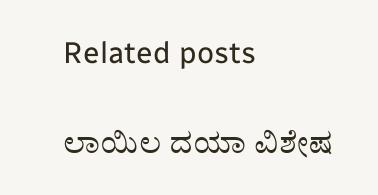Related posts

ಲಾಯಿಲ ದಯಾ ವಿಶೇಷ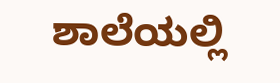ಶಾಲೆಯಲ್ಲಿ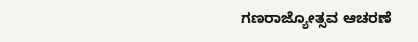ಗಣರಾಜ್ಯೋತ್ಸವ ಆಚರಣೆ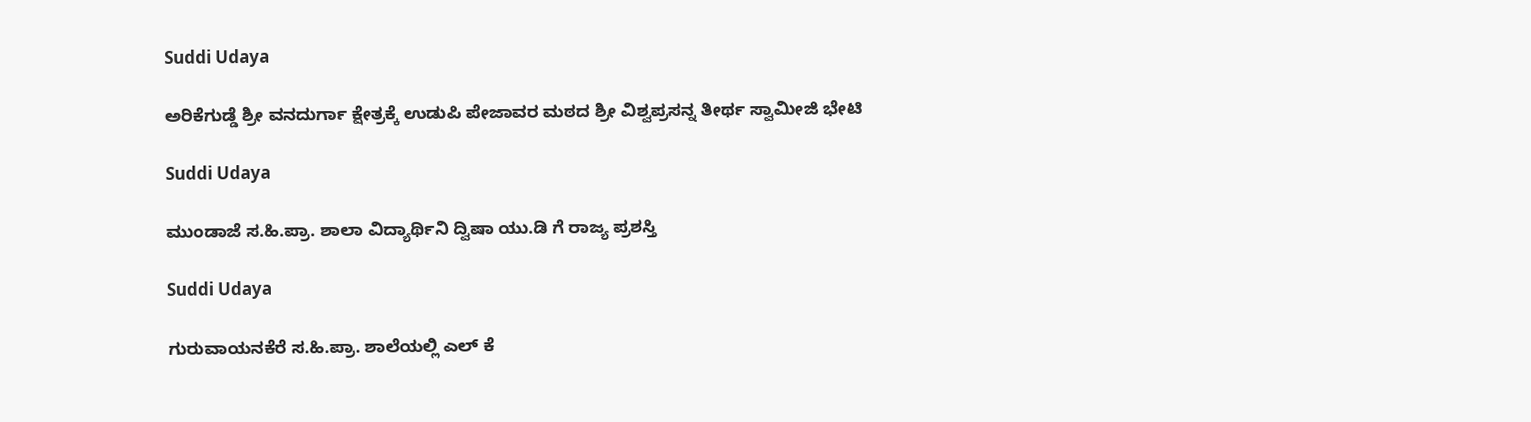Suddi Udaya

ಅರಿಕೆಗುಡ್ಡೆ ಶ್ರೀ ವನದುರ್ಗಾ ಕ್ಷೇತ್ರಕ್ಕೆ ಉಡುಪಿ ಪೇಜಾವರ ಮಠದ ಶ್ರೀ ವಿಶ್ವಪ್ರಸನ್ನ ತೀರ್ಥ ಸ್ವಾಮೀಜಿ ಭೇಟಿ

Suddi Udaya

ಮುಂಡಾಜೆ ಸ.ಹಿ.ಪ್ರಾ. ಶಾಲಾ ವಿದ್ಯಾರ್ಥಿನಿ ದ್ವಿಷಾ ಯು.ಡಿ ಗೆ ರಾಜ್ಯ ಪ್ರಶಸ್ತಿ

Suddi Udaya

ಗುರುವಾಯನಕೆರೆ ಸ.ಹಿ.ಪ್ರಾ. ಶಾಲೆಯಲ್ಲಿ ಎಲ್ ಕೆ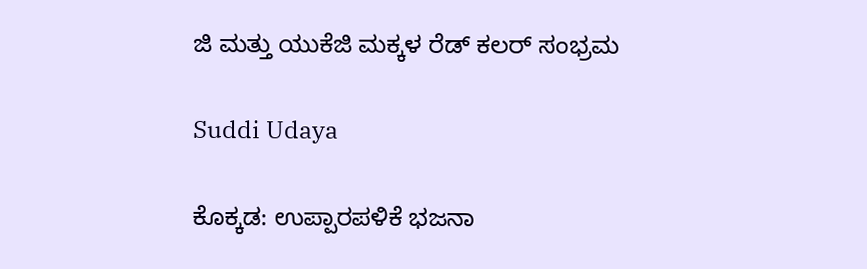ಜಿ ಮತ್ತು ಯುಕೆಜಿ ಮಕ್ಕಳ ರೆಡ್ ಕಲರ್ ಸಂಭ್ರಮ

Suddi Udaya

ಕೊಕ್ಕಡ: ಉಪ್ಪಾರಪಳಿಕೆ ಭಜನಾ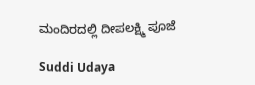ಮಂದಿರದಲ್ಲಿ ದೀಪಲಕ್ಷ್ಮಿ ಪೂಜೆ

Suddi Udaya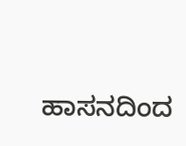ಹಾಸನದಿಂದ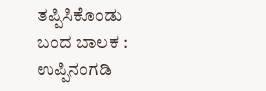ತಪ್ಪಿಸಿಕೊಂಡು ಬಂದ ಬಾಲಕ : ಉಪ್ಪಿನಂಗಡಿ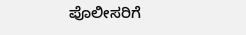ಪೊಲೀಸರಿಗೆ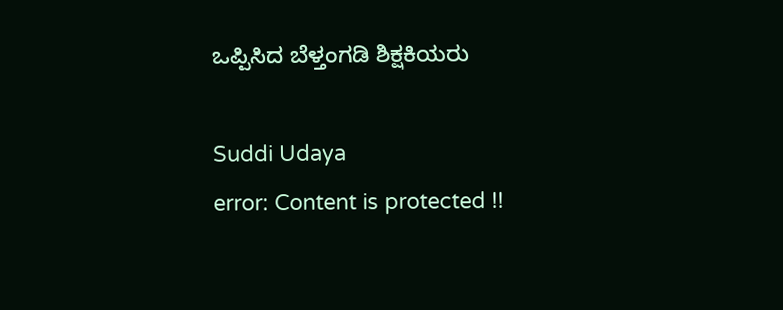ಒಪ್ಪಿಸಿದ ಬೆಳ್ತಂಗಡಿ ಶಿಕ್ಷಕಿಯರು

Suddi Udaya
error: Content is protected !!